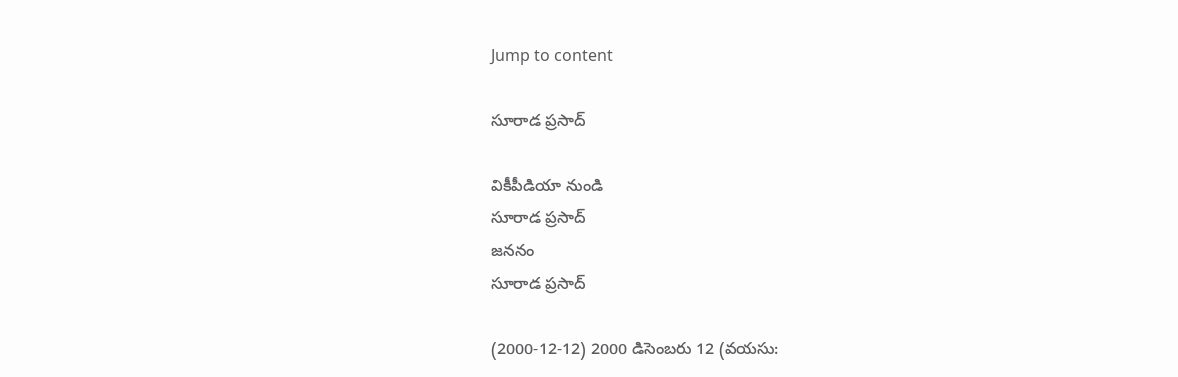Jump to content

సూరాడ ప్రసాద్

వికీపీడియా నుండి
సూరాడ ప్రసాద్‌
జననం
సూరాడ ప్రసాద్‌

(2000-12-12) 2000 డిసెంబరు 12 (వయసు: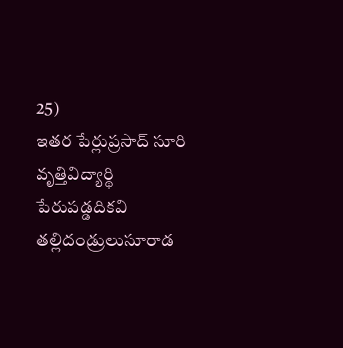25)
ఇతర పేర్లుప్రసాద్‌ సూరి
వృత్తివిద్యార్థి
పేరుపడ్డదికవి
తల్లిదండ్రులుసూరాడ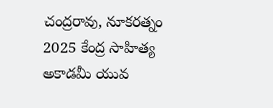చంద్రరావు, నూకరత్నం
2025 కేంద్ర సాహిత్య అకాడమీ యువ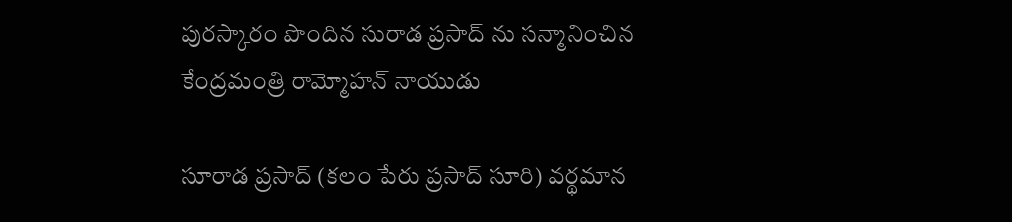పురస్కారం పొందిన సురాడ ప్రసాద్ ను సన్మానించిన కేంద్రమంత్రి రామ్మోహన్ నాయుడు

సూరాడ ప్రసాద్‌ (కలం పేరు ప్రసాద్‌ సూరి) వర్థమాన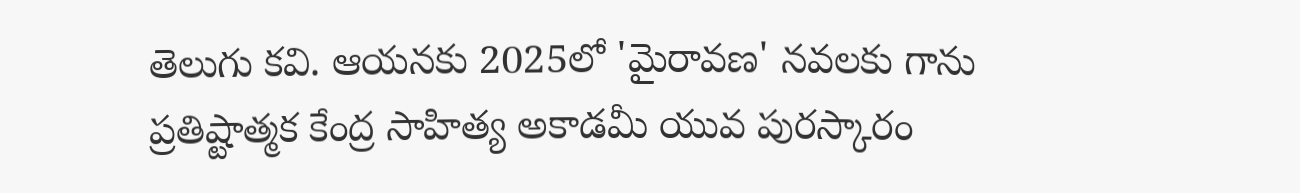తెలుగు కవి. ఆయనకు 2025లో 'మైరావణ' నవలకు గాను ప్రతిష్టాత్మక కేంద్ర సాహిత్య అకాడమీ యువ పురస్కారం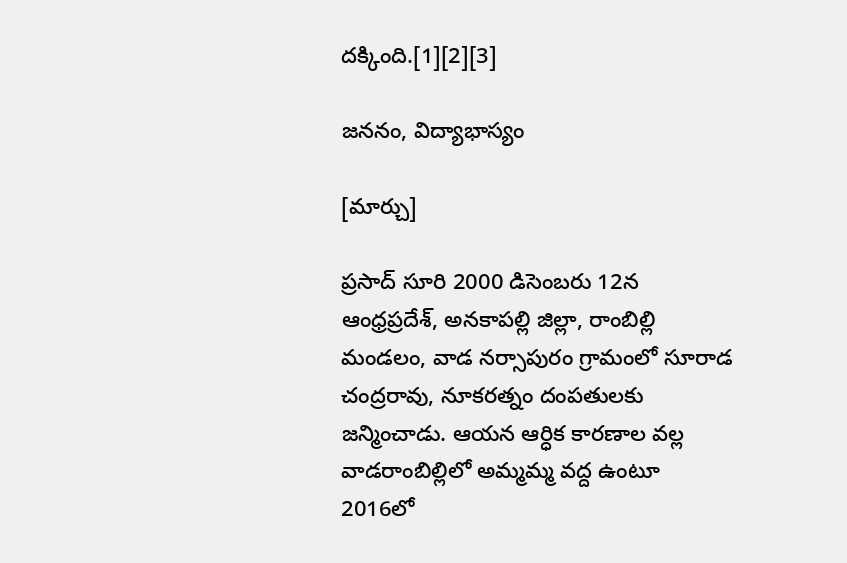దక్కింది.[1][2][3]

జననం, విద్యాభాస్యం

[మార్చు]

ప్రసాద్‌ సూరి 2000 డిసెంబరు 12న ఆంధ్రప్రదేశ్, అనకాపల్లి జిల్లా, రాంబిల్లి మండలం, వాడ నర్సాపురం గ్రామంలో సూరాడ చంద్రరావు, నూకరత్నం దంపతులకు జన్మించాడు. ఆయన ఆర్ధిక కారణాల వల్ల వాడరాంబిల్లిలో అమ్మమ్మ వద్ద ఉంటూ 2016లో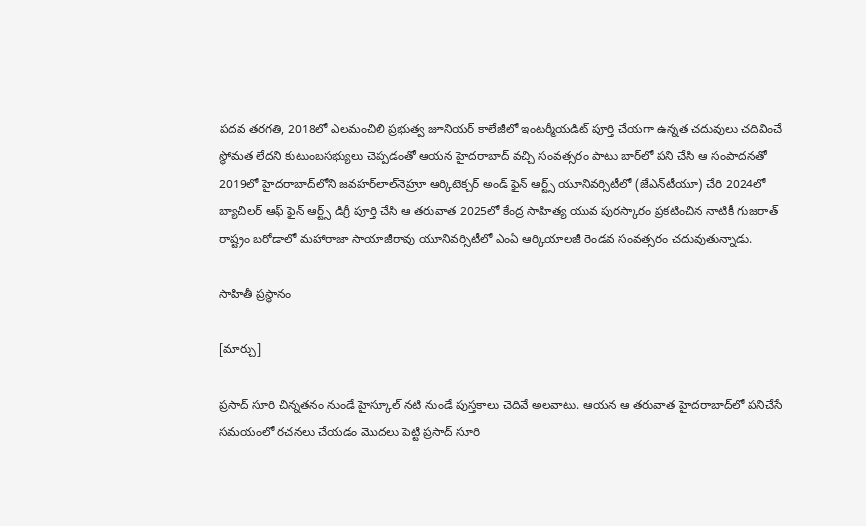పదవ తరగతి, 2018లో ఎలమంచిలి ప్రభుత్వ జూనియర్‌ కాలేజీలో ఇంటర్మీయడిట్‌ పూర్తి చేయగా ఉన్నత చదువులు చదివించే స్థోమత లేదని కుటుంబసభ్యులు చెప్పడంతో ఆయన హైదరాబాద్‌ వచ్చి సంవత్సరం పాటు బార్‌లో పని చేసి ఆ సంపాదనతో 2019లో హైదరాబాద్‌లోని జవహర్‌లాల్‌నెహ్రూ ఆర్కిటెక్చర్‌ అండ్‌ ఫైన్‌ ఆర్ట్స్‌ యూనివర్సిటీలో (జేఎన్‌టీయూ) చేరి 2024లో బ్యాచిలర్‌ ఆఫ్‌ ఫైన్‌ ఆర్ట్స్‌ డిగ్రీ పూర్తి చేసి ఆ తరువాత 2025లో కేంద్ర సాహిత్య యువ పురస్కారం ప్రకటించిన నాటికీ గుజరాత్‌ రాష్ట్రం బరోడాలో మహారాజా సాయాజీరావు యూనివర్సిటీలో ఎంఏ ఆర్కియాలజీ రెండవ సంవత్సరం చదువుతున్నాడు.

సాహితీ ప్రస్థానం

[మార్చు]

ప్రసాద్‌ సూరి చిన్నతనం నుండే హైస్కూల్‌ నటి నుండే పుస్తకాలు చెదివే అలవాటు. ఆయన ఆ తరువాత హైదరాబాద్‌లో పనిచేసే సమయంలో రచనలు చేయడం మొదలు పెట్టి ప్రసాద్‌ సూరి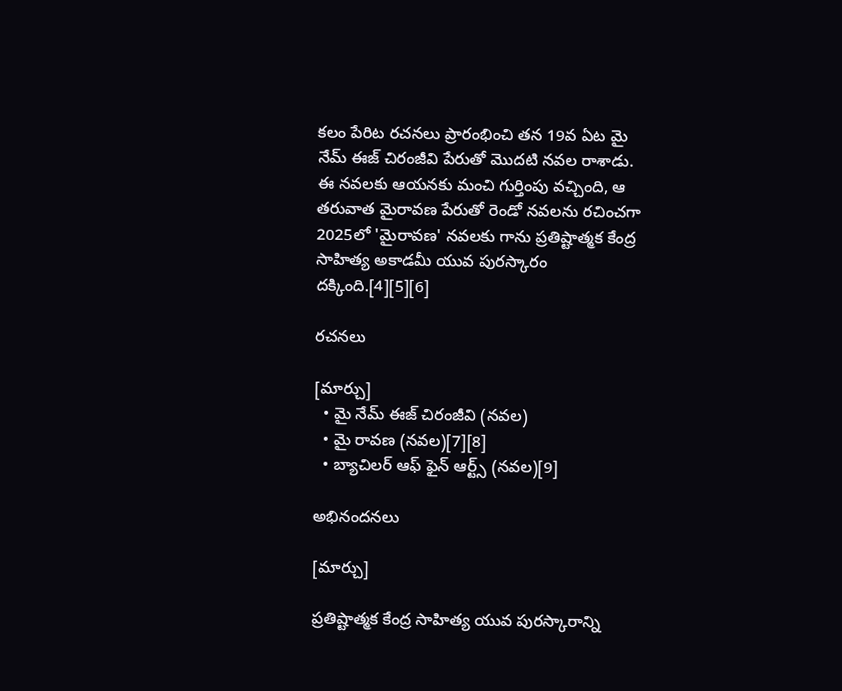కలం పేరిట రచనలు ప్రారంభించి తన 19వ ఏట మై నేమ్‌ ఈజ్‌ చిరంజీవి పేరుతో మొదటి నవల రాశాడు. ఈ నవలకు ఆయనకు మంచి గుర్తింపు వచ్చింది, ఆ తరువాత మైరావణ పేరుతో రెండో నవలను రచించగా 2025లో 'మైరావణ' నవలకు గాను ప్రతిష్టాత్మక కేంద్ర సాహిత్య అకాడమీ యువ పురస్కారం దక్కింది.[4][5][6]

రచనలు

[మార్చు]
  • మై నేమ్ ఈజ్ చిరంజీవి (నవల)
  • మై రావణ (నవల)[7][8]
  • బ్యాచిలర్‌ ఆఫ్‌ ఫైన్‌ ఆర్ట్స్‌ (నవల)[9]

అభినందనలు

[మార్చు]

ప్రతిష్టాత్మక కేంద్ర సాహిత్య యువ పురస్కారాన్ని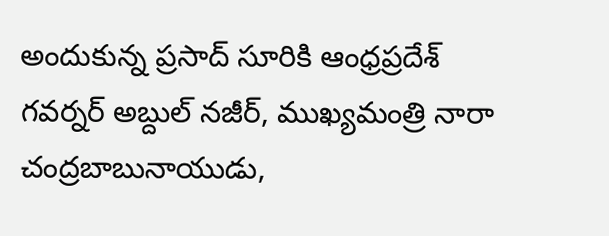అందుకున్న ప్రసాద్‌ సూరికి ఆంధ్రప్రదేశ్ గవర్నర్ అబ్దుల్ నజీర్, ముఖ్యమంత్రి నారా చంద్రబాబునాయుడు,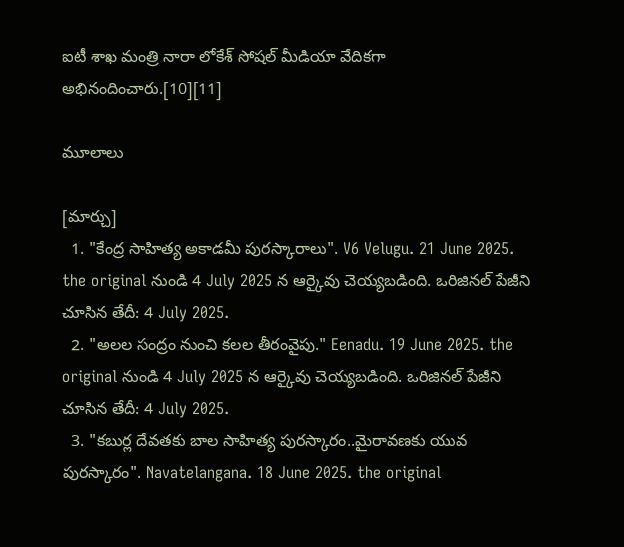ఐటీ శాఖ మంత్రి నారా లోకేశ్ సోషల్ మీడియా వేదికగా అభినందించారు.[10][11]

మూలాలు

[మార్చు]
  1. "కేంద్ర సాహిత్య అకాడమీ పురస్కారాలు". V6 Velugu. 21 June 2025. the original నుండి 4 July 2025 న ఆర్కైవు చెయ్యబడింది. ఒరిజినల్ పేజీని చూసిన తేదీ: 4 July 2025.
  2. "అలల సంద్రం నుంచి కలల తీరంవైపు." Eenadu. 19 June 2025. the original నుండి 4 July 2025 న ఆర్కైవు చెయ్యబడింది. ఒరిజినల్ పేజీని చూసిన తేదీ: 4 July 2025.
  3. "కబుర్ల దేవతకు బాల సాహిత్య పురస్కారం..మైరావణకు యువ పురస్కారం". Navatelangana. 18 June 2025. the original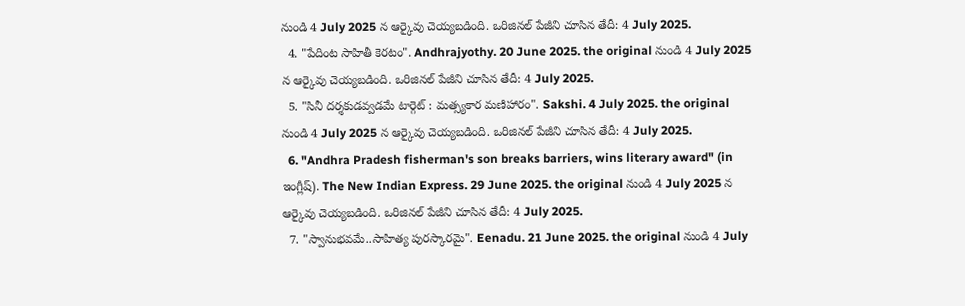నుండి 4 July 2025 న ఆర్కైవు చెయ్యబడింది. ఒరిజినల్ పేజీని చూసిన తేదీ: 4 July 2025.
  4. "పేదింట సాహితీ కెరటం". Andhrajyothy. 20 June 2025. the original నుండి 4 July 2025 న ఆర్కైవు చెయ్యబడింది. ఒరిజినల్ పేజీని చూసిన తేదీ: 4 July 2025.
  5. "సినీ దర్శకుడవ్వడమే టార్గెట్‌ : మత్స్యకార మణిహారం". Sakshi. 4 July 2025. the original నుండి 4 July 2025 న ఆర్కైవు చెయ్యబడింది. ఒరిజినల్ పేజీని చూసిన తేదీ: 4 July 2025.
  6. "Andhra Pradesh fisherman's son breaks barriers, wins literary award" (in ఇంగ్లీష్). The New Indian Express. 29 June 2025. the original నుండి 4 July 2025 న ఆర్కైవు చెయ్యబడింది. ఒరిజినల్ పేజీని చూసిన తేదీ: 4 July 2025.
  7. "స్వానుభవమే..సాహిత్య పురస్కారమై". Eenadu. 21 June 2025. the original నుండి 4 July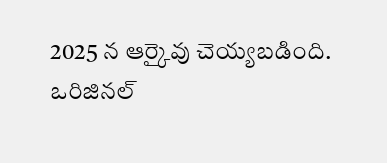2025 న ఆర్కైవు చెయ్యబడింది. ఒరిజినల్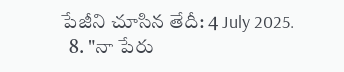పేజీని చూసిన తేదీ: 4 July 2025.
  8. "నా పేరు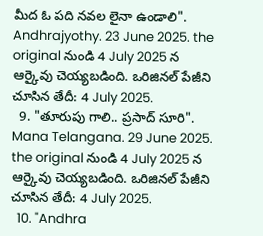మీద ఓ పది నవల లైనా ఉండాలి". Andhrajyothy. 23 June 2025. the original నుండి 4 July 2025 న ఆర్కైవు చెయ్యబడింది. ఒరిజినల్ పేజీని చూసిన తేదీ: 4 July 2025.
  9. "తూరుపు గాలి.. ప్రసాద్ సూరి". Mana Telangana. 29 June 2025. the original నుండి 4 July 2025 న ఆర్కైవు చెయ్యబడింది. ఒరిజినల్ పేజీని చూసిన తేదీ: 4 July 2025.
  10. "Andhra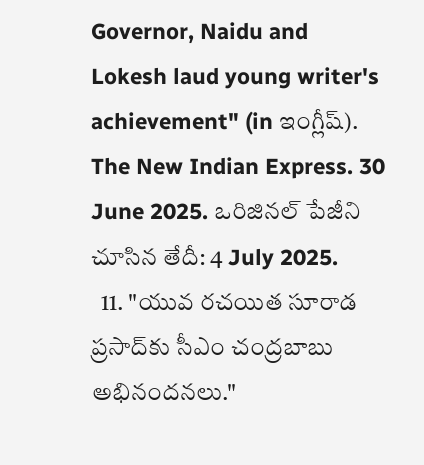Governor, Naidu and Lokesh laud young writer's achievement" (in ఇంగ్లీష్). The New Indian Express. 30 June 2025. ఒరిజినల్ పేజీని చూసిన తేదీ: 4 July 2025.
  11. "యువ రచయిత సూరాడ ప్రసాద్‌కు సీఎం చంద్రబాబు అభినందనలు."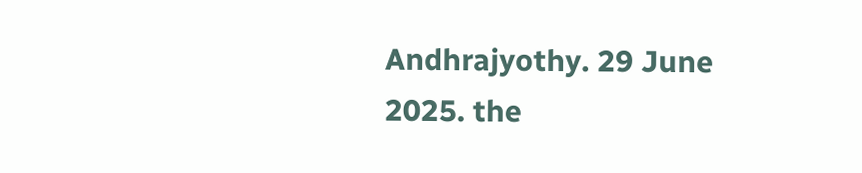Andhrajyothy. 29 June 2025. the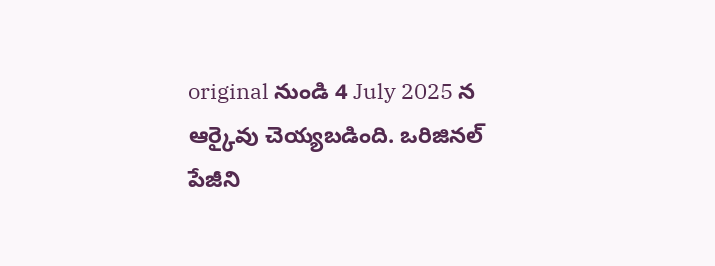original నుండి 4 July 2025 న ఆర్కైవు చెయ్యబడింది. ఒరిజినల్ పేజీని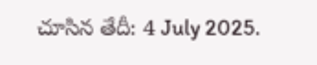చూసిన తేదీ: 4 July 2025.